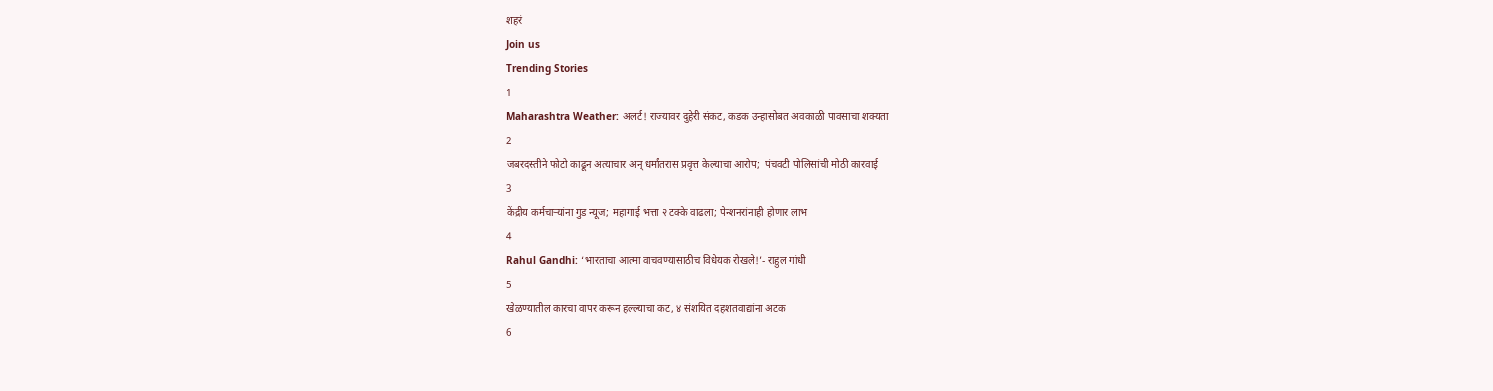शहरं
Join us
Trending Stories
1
Maharashtra Weather: अलर्ट! राज्यावर दुहेरी संकट, कडक उन्हासोबत अवकाळी पावसाचा शक्यता
2
जबरदस्तीने फोटो काढून अत्याचार अन् धर्मांतरास प्रवृत्त केल्याचा आरोप;  पंचवटी पोलिसांची मोठी कारवाई
3
केंद्रीय कर्मचाऱ्यांना गुड न्यूज; महागाई भत्ता २ टक्के वाढला; पेन्शनरांनाही होणार लाभ
4
Rahul Gandhi: ‘भारताचा आत्मा वाचवण्यासाठीच विधेयक रोखले!’- राहुल गांधी
5
खेळण्यातील कारचा वापर करून हल्ल्याचा कट, ४ संशयित दहशतवाद्यांना अटक
6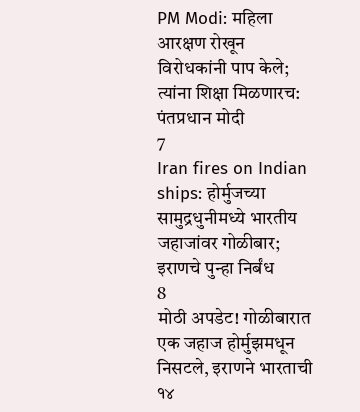PM Modi: महिला आरक्षण रोखून विरोधकांनी पाप केले; त्यांना शिक्षा मिळणारच: पंतप्रधान मोदी
7
Iran fires on Indian ships: होर्मुजच्या सामुद्रधुनीमध्ये भारतीय जहाजांवर गोळीबार; इराणचे पुन्हा निर्बंध
8
मोठी अपडेट! गोळीबारात एक जहाज होर्मुझमधून निसटले, इराणने भारताची १४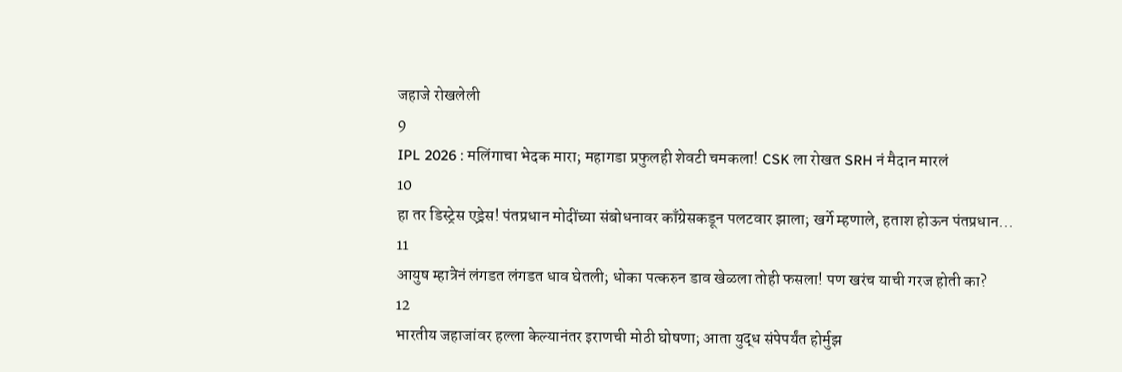जहाजे रोखलेली
9
IPL 2026 : मलिंगाचा भेदक मारा; महागडा प्रफुलही शेवटी चमकला! CSK ला रोखत SRH नं मैदान मारलं
10
हा तर डिस्ट्रेस एड्रेस! पंतप्रधान मोदींच्या संबोधनावर काँग्रेसकडून पलटवार झाला; खर्गे म्हणाले, हताश होऊन पंतप्रधान...
11
आयुष म्हात्रेनं लंगडत लंगडत धाव घेतली; धोका पत्करुन डाव खेळला तोही फसला! पण खरंच याची गरज होती का?
12
भारतीय जहाजांवर हल्ला केल्यानंतर इराणची मोठी घोषणा; आता युद्ध संपेपर्यंत होर्मुझ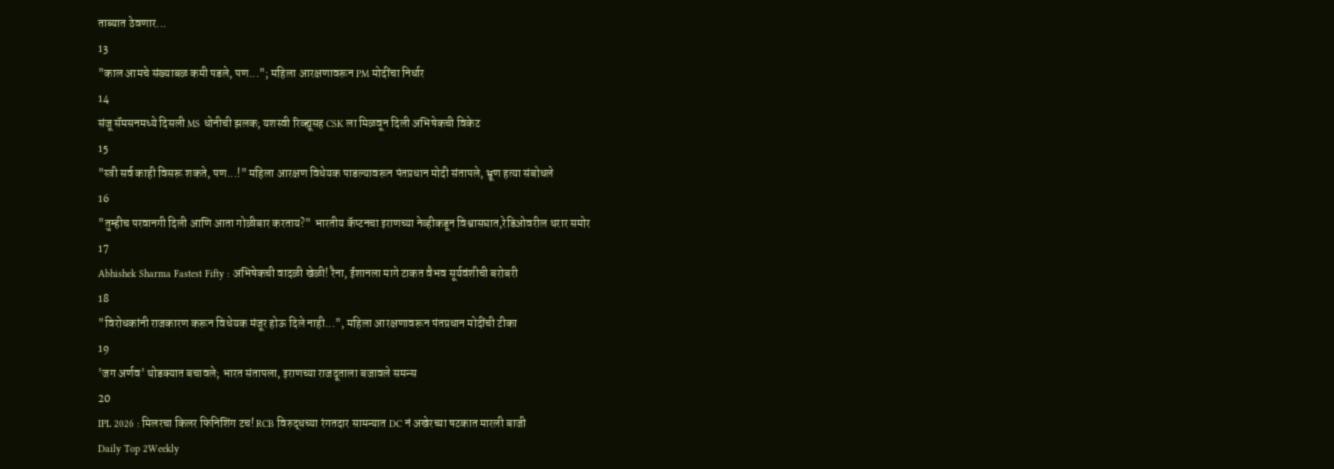ताब्यात ठेवणार...
13
"काल आमचे संख्याबळ कमी पडले, पण..."; महिला आरक्षणावरून PM मोदींचा निर्धार
14
संजू सॅमसनमध्ये दिसली MS धोनीची झलक; यशस्वी रिव्ह्यूसह CSK ला मिळवून दिली अभिषेकची विकेट
15
"स्त्री सर्व काही विसरू शकते, पण...!" महिला आरक्षण विधेयक पाडल्यावरून पंतप्रधान मोदी संतापले, भ्रूण हत्या संबोधले
16
"तुम्हीच परवानगी दिली आणि आता गोळीबार करताय?" भारतीय कॅप्टनचा इराणच्या नेव्हीकडून विश्वासघात,रेडिओवरील थरार समोर
17
Abhishek Sharma Fastest Fifty : अभिषेकची वादळी खेळी! रैना, ईशानला मागे टाकत वैभव सूर्यवंशीची बरोबरी
18
"विरोधकांनी राजकारण करून विधेयक मंजूर होऊ दिले नाही...", महिला आरक्षणावरून पंतप्रधान मोदींची टीका
19
'जग अर्णव' थोडक्यात बचावले; भारत संतापला, इराणच्या राजदूताला बजावले समन्स
20
IPL 2026 : मिलरचा किलर फिनिशिंग टच! RCB विरुद्धच्या रंगतदार सामन्यात DC नं अखेरच्या षटकात मारली बाजी
Daily Top 2Weekly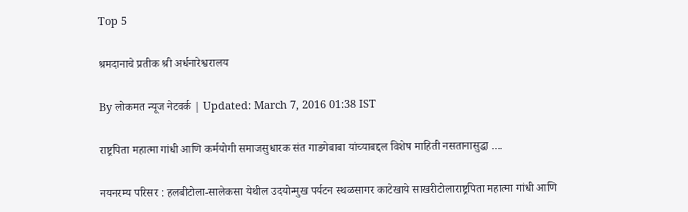Top 5

श्रमदानाचे प्रतीक श्री अर्धनारेश्वरालय

By लोकमत न्यूज नेटवर्क | Updated: March 7, 2016 01:38 IST

राष्ट्रपिता महात्मा गांधी आणि कर्मयोगी समाजसुधारक संत गाडगेबाबा यांच्याबद्दल विशेष माहिती नसतानासुद्धा ....

नयनरम्य परिसर : हलबीटोला-सालेकसा येथील उदयोन्मुख पर्यटन स्थळसागर काटेखाये साखरीटोलाराष्ट्रपिता महात्मा गांधी आणि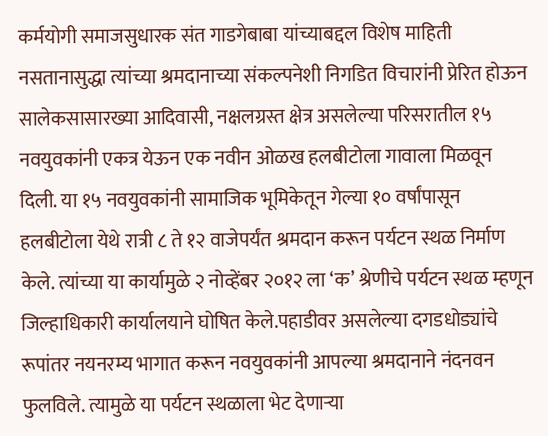कर्मयोगी समाजसुधारक संत गाडगेबाबा यांच्याबद्दल विशेष माहिती नसतानासुद्धा त्यांच्या श्रमदानाच्या संकल्पनेशी निगडित विचारांनी प्रेरित होऊन सालेकसासारख्या आदिवासी, नक्षलग्रस्त क्षेत्र असलेल्या परिसरातील १५ नवयुवकांनी एकत्र येऊन एक नवीन ओळख हलबीटोला गावाला मिळवून दिली. या १५ नवयुवकांनी सामाजिक भूमिकेतून गेल्या १० वर्षांपासून हलबीटोला येथे रात्री ८ ते १२ वाजेपर्यंत श्रमदान करून पर्यटन स्थळ निर्माण केले. त्यांच्या या कार्यामुळे २ नोव्हेंबर २०१२ ला ‘क’ श्रेणीचे पर्यटन स्थळ म्हणून जिल्हाधिकारी कार्यालयाने घोषित केले.पहाडीवर असलेल्या दगडधोड्यांचे रूपांतर नयनरम्य भागात करून नवयुवकांनी आपल्या श्रमदानाने नंदनवन फुलविले. त्यामुळे या पर्यटन स्थळाला भेट देणाऱ्या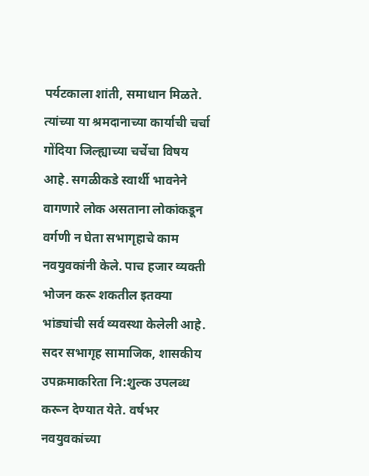पर्यटकाला शांती, समाधान मिळते. त्यांच्या या श्रमदानाच्या कार्याची चर्चा गोंदिया जिल्ह्याच्या चर्चेचा विषय आहे. सगळीकडे स्वार्थी भावनेने वागणारे लोक असताना लोकांकडून वर्गणी न घेता सभागृहाचे काम नवयुवकांनी केले. पाच हजार व्यक्ती भोजन करू शकतील इतक्या भांड्यांची सर्व व्यवस्था केलेली आहे. सदर सभागृह सामाजिक, शासकीय उपक्रमाकरिता नि:शुल्क उपलब्ध करून देण्यात येते. वर्षभर नवयुवकांच्या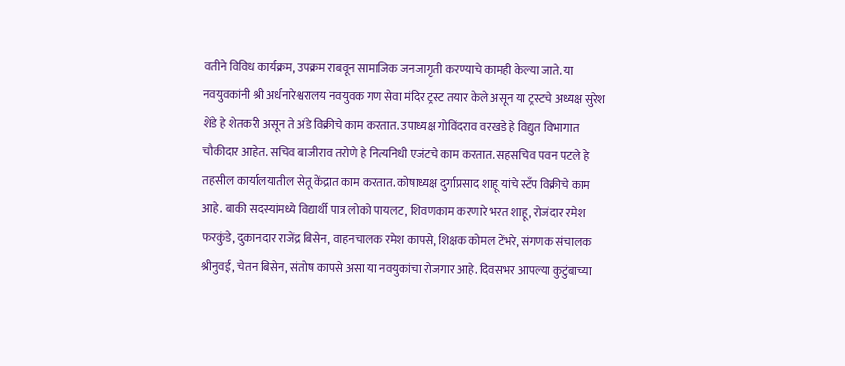वतीने विविध कार्यक्रम, उपक्रम राबवून सामाजिक जनजागृती करण्याचे कामही केल्या जाते. या नवयुवकांनी श्री अर्धनारेश्वरालय नवयुवक गण सेवा मंदिर ट्रस्ट तयार केले असून या ट्रस्टचे अध्यक्ष सुरेश शेंडे हे शेतकरी असून ते अंडे विक्रीचे काम करतात. उपाध्यक्ष गोविंदराव वरखडे हे विद्युत विभागात चौकीदार आहेत. सचिव बाजीराव तरोणे हे नित्यनिधी एजंटचे काम करतात. सहसचिव पवन पटले हे तहसील कार्यालयातील सेतू केंद्रात काम करतात. कोषाध्यक्ष दुर्गाप्रसाद शाहू यांचे स्टँप विक्रीचे काम आहे. बाकी सदस्यांमध्ये विद्यार्थी पात्र लोको पायलट, शिवणकाम करणारे भरत शाहू, रोजंदार रमेश फरकुंडे, दुकानदार राजेंद्र बिसेन, वाहनचालक रमेश कापसे, शिक्षक कोमल टेंभरे, संगणक संचालक श्रीनुवई, चेतन बिसेन, संतोष कापसे असा या नवयुकांचा रोजगार आहे. दिवसभर आपल्या कुटुंबाच्या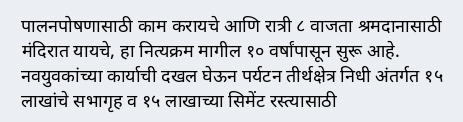पालनपोषणासाठी काम करायचे आणि रात्री ८ वाजता श्रमदानासाठी मंदिरात यायचे, हा नित्यक्रम मागील १० वर्षांपासून सुरू आहे. नवयुवकांच्या कार्याची दखल घेऊन पर्यटन तीर्थक्षेत्र निधी अंतर्गत १५ लाखांचे सभागृह व १५ लाखाच्या सिमेंट रस्त्यासाठी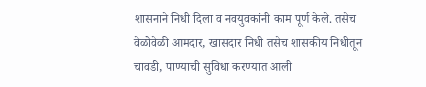शासनाने निधी दिला व नवयुवकांनी काम पूर्ण केले. तसेच वेळोवेळी आमदार, खासदार निधी तसेच शासकीय निधीतून चावडी, पाण्याची सुविधा करण्यात आली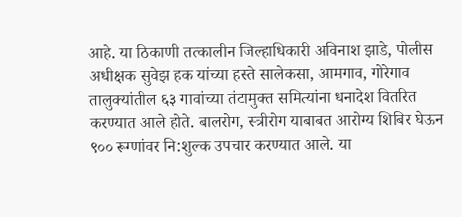आहे. या ठिकाणी तत्कालीन जिल्हाधिकारी अविनाश झाडे, पोलीस अधीक्षक सुवेझ हक यांच्या हस्ते सालेकसा, आमगाव, गोरेगाव तालुक्यांतील ६३ गावांच्या तंटामुक्त समित्यांना धनादेश वितरित करण्यात आले होते. बालरोग, स्त्रीरोग याबाबत आरोग्य शिबिर घेऊन ९०० रूग्णांवर नि:शुल्क उपचार करण्यात आले. या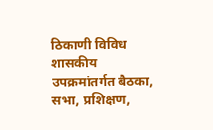ठिकाणी विविध शासकीय उपक्रमांतर्गत बैठका, सभा, प्रशिक्षण,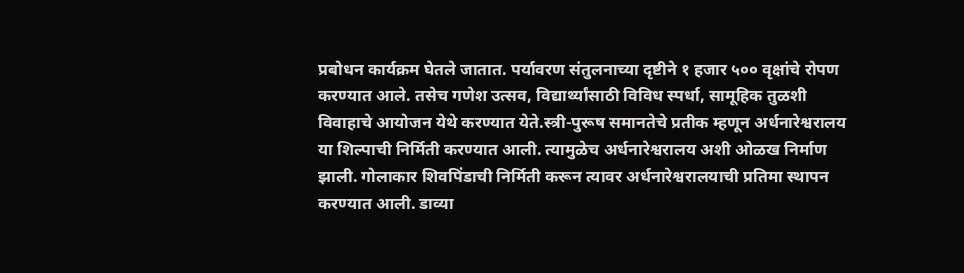प्रबोधन कार्यक्रम घेतले जातात. पर्यावरण संतुलनाच्या दृष्टीने १ हजार ५०० वृक्षांचे रोपण करण्यात आले. तसेच गणेश उत्सव, विद्यार्थ्यांसाठी विविध स्पर्धा, सामूहिक तुळशी विवाहाचे आयोजन येथे करण्यात येते.स्त्री-पुरूष समानतेचे प्रतीक म्हणून अर्धनारेश्वरालय या शिल्पाची निर्मिती करण्यात आली. त्यामुळेच अर्धनारेश्वरालय अशी ओळख निर्माण झाली. गोलाकार शिवपिंडाची निर्मिती करून त्यावर अर्धनारेश्वरालयाची प्रतिमा स्थापन करण्यात आली. डाव्या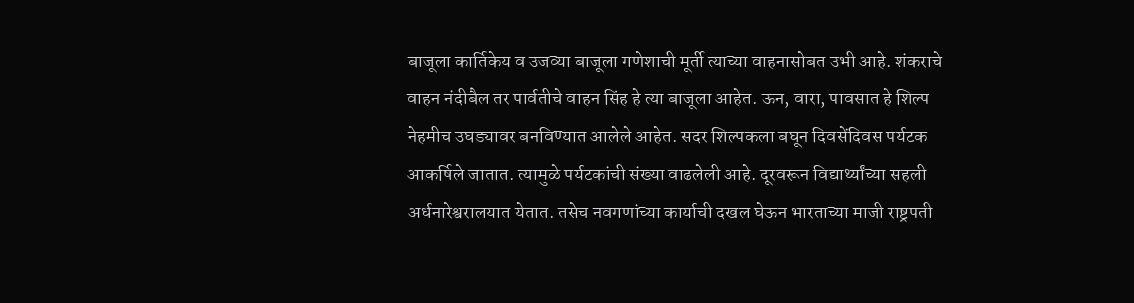बाजूला कार्तिकेय व उजव्या बाजूला गणेशाची मूर्ती त्याच्या वाहनासोबत उभी आहे. शंकराचे वाहन नंदीबैल तर पार्वतीचे वाहन सिंह हे त्या बाजूला आहेत. ऊन, वारा, पावसात हे शिल्प नेहमीच उघड्यावर बनविण्यात आलेले आहेत. सदर शिल्पकला बघून दिवसेंदिवस पर्यटक आकर्षिले जातात. त्यामुळे पर्यटकांची संख्या वाढलेली आहे. दूरवरून विद्यार्थ्यांच्या सहली अर्धनारेश्वरालयात येतात. तसेच नवगणांच्या कार्याची दखल घेऊन भारताच्या माजी राष्ट्रपती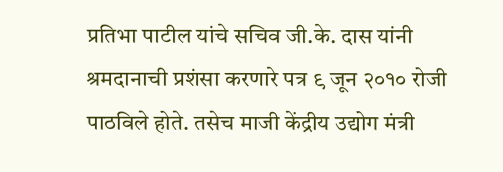प्रतिभा पाटील यांचे सचिव जी.के. दास यांनी श्रमदानाची प्रशंसा करणारे पत्र ९ जून २०१० रोजी पाठविले होते. तसेच माजी केंद्रीय उद्योग मंत्री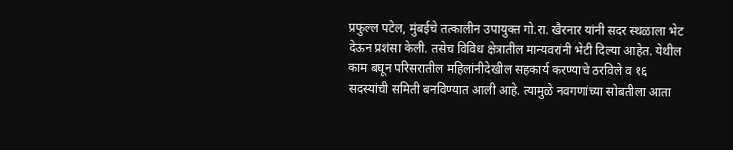प्रफुल्ल पटेल, मुंबईचे तत्कालीन उपायुक्त गो.रा. खैरनार यांनी सदर स्थळाला भेट देऊन प्रशंसा केली. तसेच विविध क्षेत्रातील मान्यवरांनी भेटी दिल्या आहेत. येथील काम बघून परिसरातील महिलांनीदेखील सहकार्य करण्याचे ठरविले व १६ सदस्यांची समिती बनविण्यात आली आहे. त्यामुळे नवगणांच्या सोबतीला आता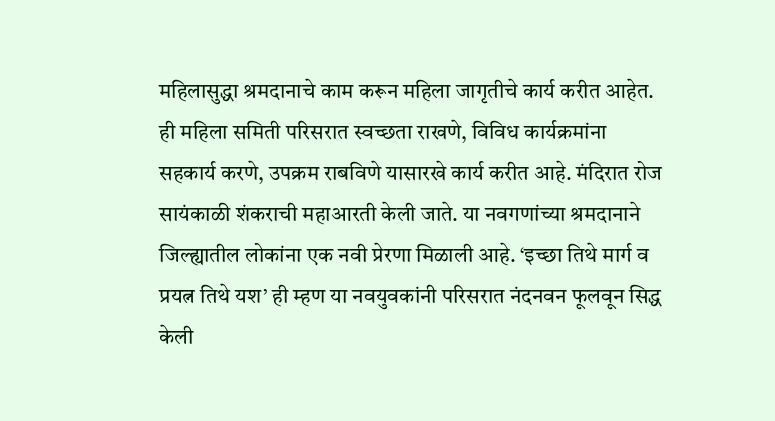महिलासुद्धा श्रमदानाचे काम करून महिला जागृतीचे कार्य करीत आहेत. ही महिला समिती परिसरात स्वच्छता राखणे, विविध कार्यक्रमांना सहकार्य करणे, उपक्रम राबविणे यासारखे कार्य करीत आहे. मंदिरात रोज सायंकाळी शंकराची महाआरती केली जाते. या नवगणांच्या श्रमदानाने जिल्ह्यातील लोकांना एक नवी प्रेरणा मिळाली आहे. ‘इच्छा तिथे मार्ग व प्रयत्न तिथे यश’ ही म्हण या नवयुवकांनी परिसरात नंदनवन फूलवून सिद्ध केली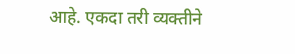आहे. एकदा तरी व्यक्तीने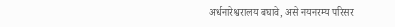अर्धनारेश्वरालय बघावे, असे नयनरम्य परिसर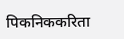पिकनिककरिता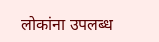लोकांना उपलब्ध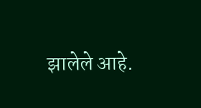झालेले आहे.